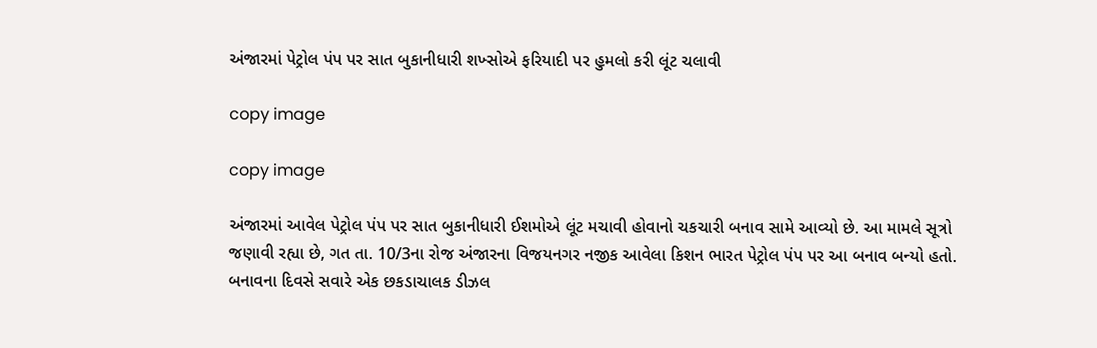અંજારમાં પેટ્રોલ પંપ પર સાત બુકાનીધારી શખ્સોએ ફરિયાદી પર હુમલો કરી લૂંટ ચલાવી

copy image

copy image

અંજારમાં આવેલ પેટ્રોલ પંપ પર સાત બુકાનીધારી ઈશમોએ લૂંટ મચાવી હોવાનો ચકચારી બનાવ સામે આવ્યો છે. આ મામલે સૂત્રો જણાવી રહ્યા છે, ગત તા. 10/3ના રોજ અંજારના વિજયનગર નજીક આવેલા કિશન ભારત પેટ્રોલ પંપ પર આ બનાવ બન્યો હતો. બનાવના દિવસે સવારે એક છકડાચાલક ડીઝલ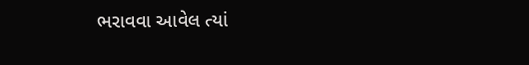ભરાવવા આવેલ ત્યાં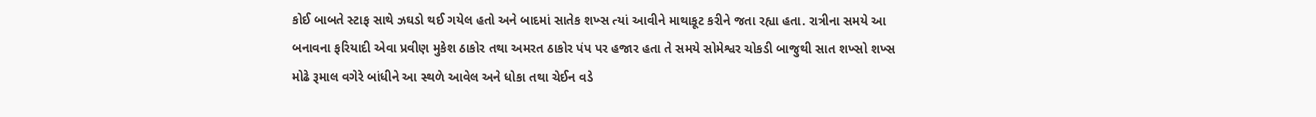કોઈ બાબતે સ્ટાફ સાથે ઝઘડો થઈ ગયેલ હતો અને બાદમાં સાતેક શખ્સ ત્યાં આવીને માથાકૂટ કરીને જતા રહ્યા હતા. રાત્રીના સમયે આ બનાવના ફરિયાદી એવા પ્રવીણ મુકેશ ઠાકોર તથા અમરત ઠાકોર પંપ પર હજાર હતા તે સમયે સોમેશ્વર ચોકડી બાજુથી સાત શખ્સો શખ્સ મોઢે રૂમાલ વગેરે બાંધીને આ સ્થળે આવેલ અને ધોકા તથા ચેઈન વડે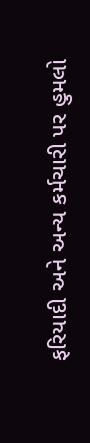ફરિયાદી અને અન્ય કર્મચારી પર હુમલો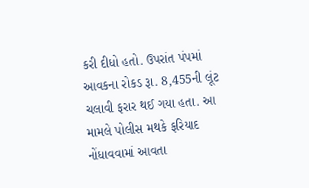કરી દીધો હતો. ઉપરાંત પંપમાં આવકના રોકડ રૂા. 8,455ની લૂંટ ચલાવી ફરાર થઈ ગયા હતા. આ મામલે પોલીસ મથકે ફરિયાદ નોંધાવવામાં આવતા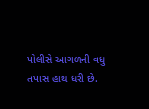પોલીસે આગળની વધુ તપાસ હાથ ધરી છે.